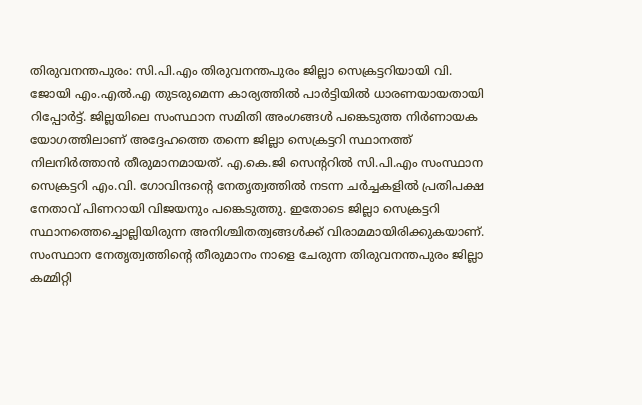തിരുവനന്തപുരം: സി.പി.എം തിരുവനന്തപുരം ജില്ലാ സെക്രട്ടറിയായി വി. ജോയി എം.എൽ.എ തുടരുമെന്ന കാര്യത്തിൽ പാർട്ടിയിൽ ധാരണയായതായി റിപ്പോർട്ട്. ജില്ലയിലെ സംസ്ഥാന സമിതി അംഗങ്ങൾ പങ്കെടുത്ത നിർണായക യോഗത്തിലാണ് അദ്ദേഹത്തെ തന്നെ ജില്ലാ സെക്രട്ടറി സ്ഥാനത്ത് നിലനിർത്താൻ തീരുമാനമായത്. എ.കെ.ജി സെന്ററിൽ സി.പി.എം സംസ്ഥാന സെക്രട്ടറി എം.വി. ഗോവിന്ദന്റെ നേതൃത്വത്തിൽ നടന്ന ചർച്ചകളിൽ പ്രതിപക്ഷ നേതാവ് പിണറായി വിജയനും പങ്കെടുത്തു. ഇതോടെ ജില്ലാ സെക്രട്ടറി സ്ഥാനത്തെച്ചൊല്ലിയിരുന്ന അനിശ്ചിതത്വങ്ങൾക്ക് വിരാമമായിരിക്കുകയാണ്. സംസ്ഥാന നേതൃത്വത്തിന്റെ തീരുമാനം നാളെ ചേരുന്ന തിരുവനന്തപുരം ജില്ലാ കമ്മിറ്റി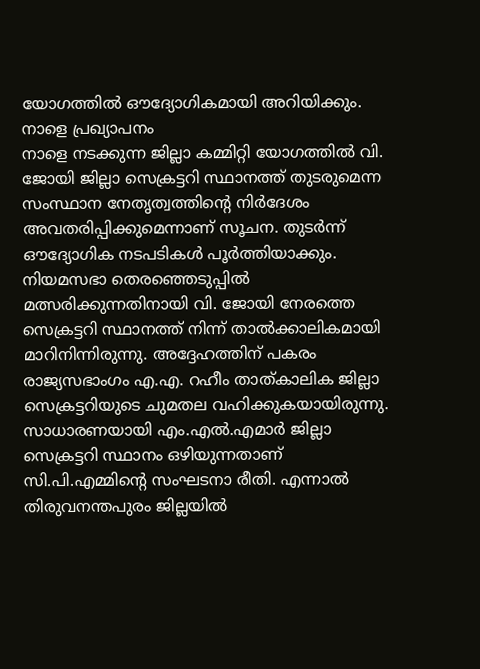യോഗത്തിൽ ഔദ്യോഗികമായി അറിയിക്കും.
നാളെ പ്രഖ്യാപനം
നാളെ നടക്കുന്ന ജില്ലാ കമ്മിറ്റി യോഗത്തിൽ വി. ജോയി ജില്ലാ സെക്രട്ടറി സ്ഥാനത്ത് തുടരുമെന്ന സംസ്ഥാന നേതൃത്വത്തിന്റെ നിർദേശം അവതരിപ്പിക്കുമെന്നാണ് സൂചന. തുടർന്ന് ഔദ്യോഗിക നടപടികൾ പൂർത്തിയാക്കും. നിയമസഭാ തെരഞ്ഞെടുപ്പിൽ മത്സരിക്കുന്നതിനായി വി. ജോയി നേരത്തെ സെക്രട്ടറി സ്ഥാനത്ത് നിന്ന് താൽക്കാലികമായി മാറിനിന്നിരുന്നു. അദ്ദേഹത്തിന് പകരം രാജ്യസഭാംഗം എ.എ. റഹീം താത്കാലിക ജില്ലാ സെക്രട്ടറിയുടെ ചുമതല വഹിക്കുകയായിരുന്നു.
സാധാരണയായി എം.എൽ.എമാർ ജില്ലാ സെക്രട്ടറി സ്ഥാനം ഒഴിയുന്നതാണ് സി.പി.എമ്മിന്റെ സംഘടനാ രീതി. എന്നാൽ തിരുവനന്തപുരം ജില്ലയിൽ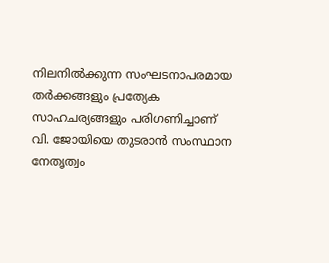നിലനിൽക്കുന്ന സംഘടനാപരമായ തർക്കങ്ങളും പ്രത്യേക സാഹചര്യങ്ങളും പരിഗണിച്ചാണ് വി. ജോയിയെ തുടരാൻ സംസ്ഥാന നേതൃത്വം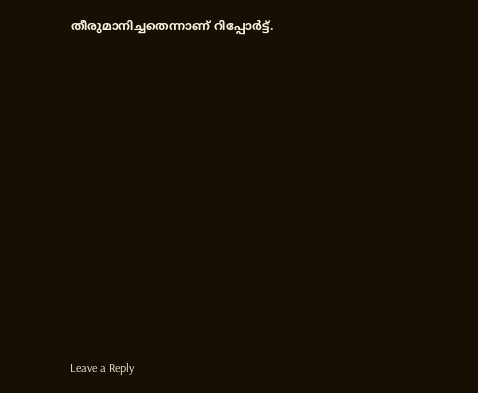തീരുമാനിച്ചതെന്നാണ് റിപ്പോർട്ട്.














Leave a Reply